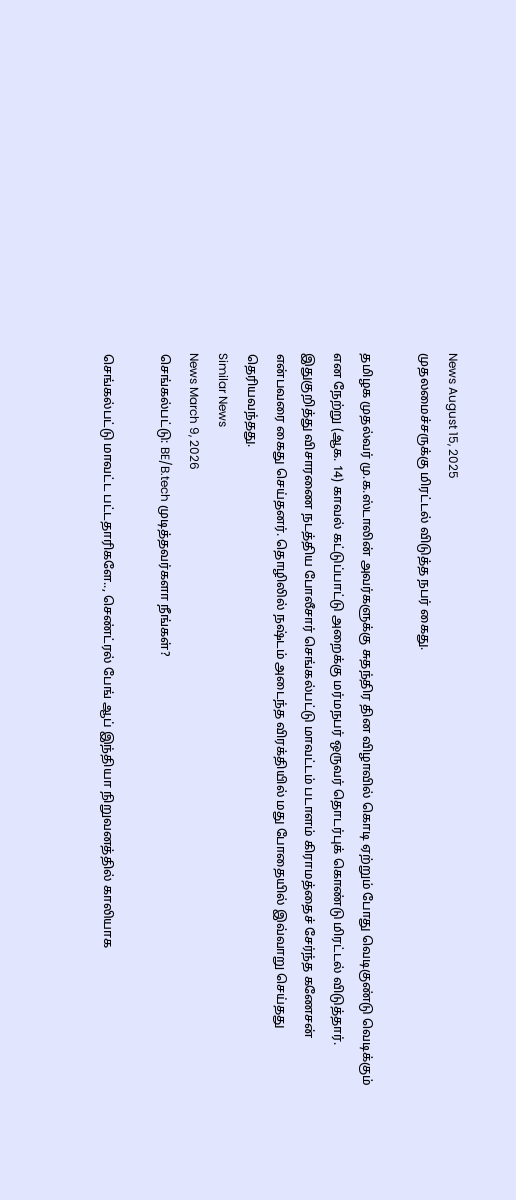News August 15, 2025
முதலமைச்சருக்கு மிரட்டல் விடுத்த நபர் கைது.

தமிழக முதல்வர் மு.க.ஸ்டாலின் அவர்களுக்கு சுதந்திர தின விழாவில் கொடி ஏற்றும் போது வெடிகுண்டு வெடிக்கும் என நேற்று (ஆக. 14) காவல் கட்டுப்பாட்டு அறைக்கு மர்மநபர் ஒருவர் தொடர்புக் கொண்டு மிரட்டல் விடுத்தார். இதுகுறித்து விசாரணை நடத்திய போலீசார் செங்கல்பட்டு மாவட்டம் படாளம் கிராமத்தைச் சேர்ந்த கணேசன் என்பவரை கைது செய்தனர். தொழிலில் நஷ்டம் அடைந்த விரக்தியில் மது போதையில் இவ்வாறு செய்தது தெரியவந்தது.
Similar News
News March 9, 2026
செங்கல்பட்டு: BE/B.tech முடித்தவர்களா நீங்கள்?

செங்கல்பட்டு மாவட்ட பட்டதாரிகளே.., செண்ட்ரல் பேங் ஆப் இந்தியா நிறுவனத்தில் காலியாக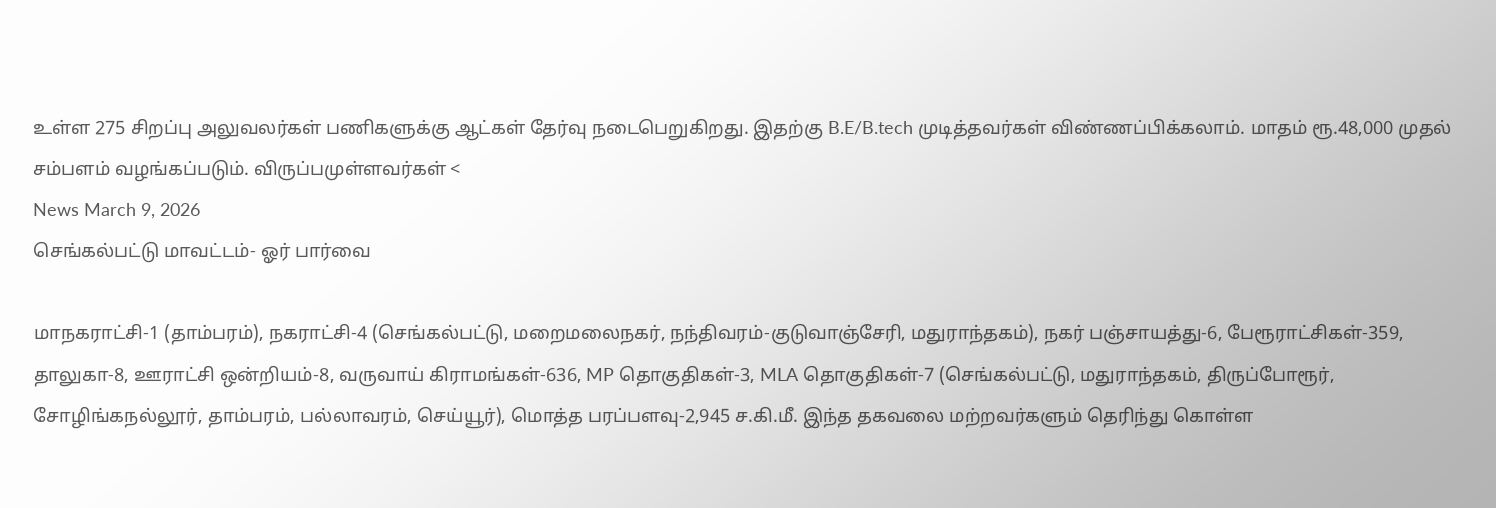உள்ள 275 சிறப்பு அலுவலர்கள் பணிகளுக்கு ஆட்கள் தேர்வு நடைபெறுகிறது. இதற்கு B.E/B.tech முடித்தவர்கள் விண்ணப்பிக்கலாம். மாதம் ரூ.48,000 முதல் சம்பளம் வழங்கப்படும். விருப்பமுள்ளவர்கள் <
News March 9, 2026
செங்கல்பட்டு மாவட்டம்- ஓர் பார்வை

மாநகராட்சி-1 (தாம்பரம்), நகராட்சி-4 (செங்கல்பட்டு, மறைமலைநகர், நந்திவரம்-குடுவாஞ்சேரி, மதுராந்தகம்), நகர் பஞ்சாயத்து-6, பேரூராட்சிகள்-359, தாலுகா-8, ஊராட்சி ஒன்றியம்-8, வருவாய் கிராமங்கள்-636, MP தொகுதிகள்-3, MLA தொகுதிகள்-7 (செங்கல்பட்டு, மதுராந்தகம், திருப்போரூர், சோழிங்கநல்லூர், தாம்பரம், பல்லாவரம், செய்யூர்), மொத்த பரப்பளவு-2,945 ச.கி.மீ. இந்த தகவலை மற்றவர்களும் தெரிந்து கொள்ள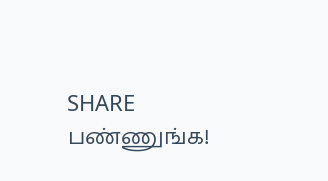SHARE பண்ணுங்க!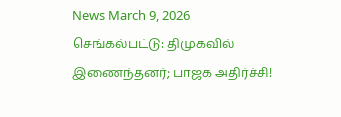News March 9, 2026
செங்கல்பட்டு: திமுகவில் இணைந்தனர்; பாஜக அதிர்ச்சி!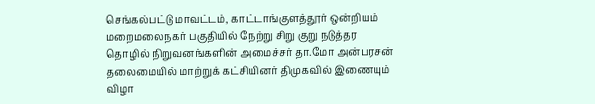செங்கல்பட்டு மாவட்டம், காட்டாங்குளத்தூர் ஒன்றியம் மறைமலைநகர் பகுதியில் நேற்று சிறு குறு நடுத்தர தொழில் நிறுவனங்களின் அமைச்சர் தா.மோ அன்பரசன் தலைமையில் மாற்றுக் கட்சியினர் திமுகவில் இணையும் விழா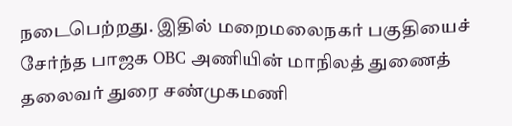நடைபெற்றது. இதில் மறைமலைநகர் பகுதியைச் சேர்ந்த பாஜக OBC அணியின் மாநிலத் துணைத் தலைவர் துரை சண்முகமணி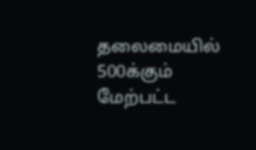தலைமையில் 500க்கும் மேற்பட்ட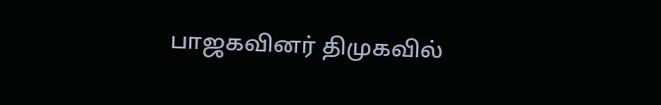பாஜகவினர் திமுகவில்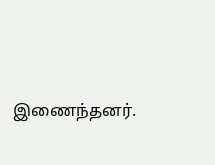இணைந்தனர்.